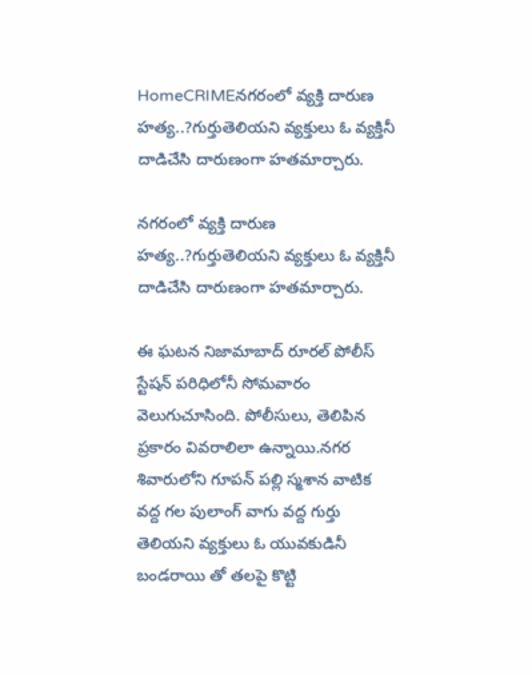HomeCRIMEనగరంలో వ్యక్తి దారుణ హత్య..?గుర్తుతెలియని వ్యక్తులు ఓ వ్యక్తినీ దాడిచేసి దారుణంగా హతమార్చారు.

నగరంలో వ్యక్తి దారుణ హత్య..?గుర్తుతెలియని వ్యక్తులు ఓ వ్యక్తినీ దాడిచేసి దారుణంగా హతమార్చారు.

ఈ ఘటన నిజామాబాద్ రూరల్ పోలీస్ స్టేషన్ పరిధిలోనీ సోమవారం వెలుగుచూసింది. పోలీసులు, తెలిపిన ప్రకారం వివరాలిలా ఉన్నాయి.నగర శివారులోని గూపన్ పల్లి స్మశాన వాటిక వద్ద గల పులాంగ్ వాగు వద్ద గుర్తు తెలియని వ్యక్తులు ఓ యువకుడినీ బండరాయి తో తలపై కొట్టి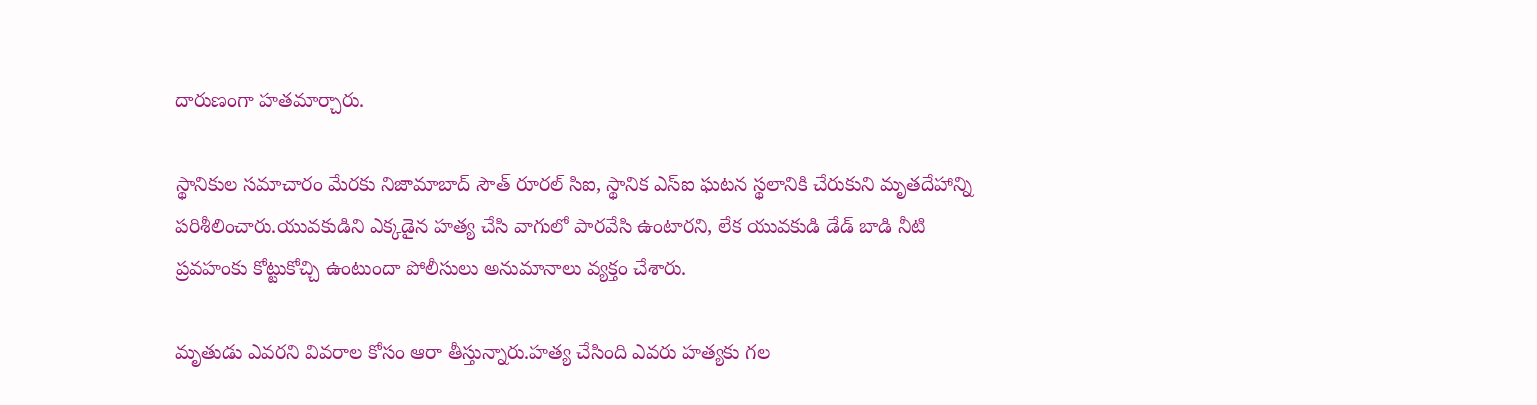దారుణంగా హతమార్చారు.

స్థానికుల సమాచారం మేరకు నిజామాబాద్ సౌత్ రూరల్ సిఐ, స్థానిక ఎస్ఐ ఘటన స్థలానికి చేరుకుని మృతదేహాన్ని పరిశీలించారు.యువకుడిని ఎక్కడైన హత్య చేసి వాగులో పారవేసి ఉంటారని, లేక యువకుడి డేడ్ బాడి నీటి ప్రవహంకు కోట్టుకోచ్చి ఉంటుందా పోలీసులు అనుమానాలు వ్యక్తం చేశారు.

మృతుడు ఎవరని వివరాల కోసం ఆరా తీస్తున్నారు.హత్య చేసింది ఎవరు హత్యకు గల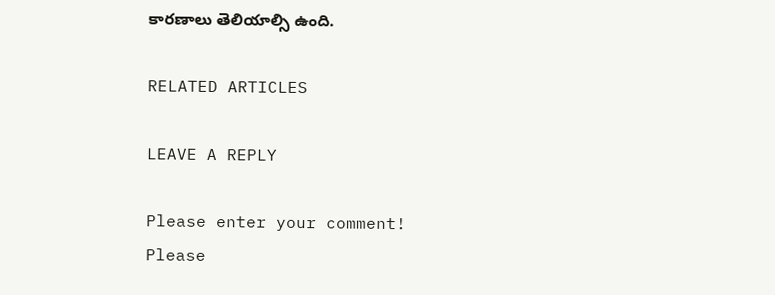కారణాలు తెలియాల్సి ఉంది.

RELATED ARTICLES

LEAVE A REPLY

Please enter your comment!
Please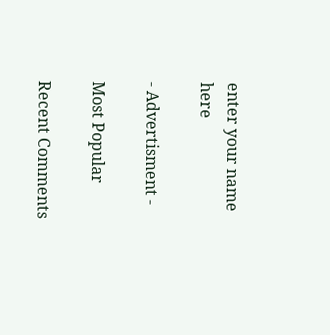enter your name here

- Advertisment -

Most Popular

Recent Comments